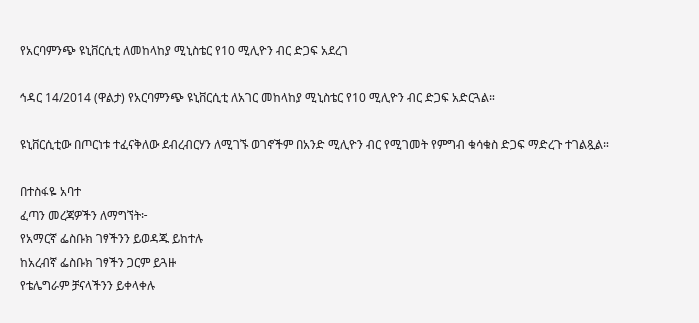የአርባምንጭ ዩኒቨርሲቲ ለመከላከያ ሚኒስቴር የ10 ሚሊዮን ብር ድጋፍ አደረገ

ኅዳር 14/2014 (ዋልታ) የአርባምንጭ ዩኒቨርሲቲ ለአገር መከላከያ ሚኒስቴር የ10 ሚሊዮን ብር ድጋፍ አድርጓል።

ዩኒቨርሲቲው በጦርነቱ ተፈናቅለው ደብረብርሃን ለሚገኙ ወገኖችም በአንድ ሚሊዮን ብር የሚገመት የምግብ ቁሳቁስ ድጋፍ ማድረጉ ተገልጿል።

በተስፋዬ አባተ
ፈጣን መረጃዎችን ለማግኘት፦
የአማርኛ ፌስቡክ ገፃችንን ይወዳጁ ይከተሉ
ከአረብኛ ፌስቡክ ገፃችን ጋርም ይጓዙ
የቴሌግራም ቻናላችንን ይቀላቀሉ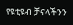የዩቲዩብ ቻናላችንን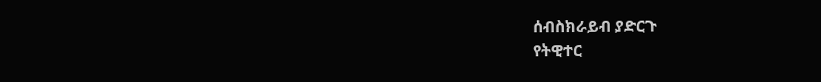ሰብስክራይብ ያድርጉ
የትዊተር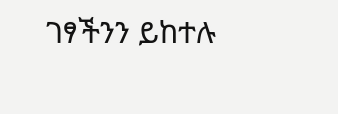ገፃችንን ይከተሉ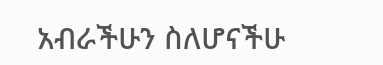አብራችሁን ስለሆናችሁ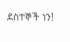ደስተኞች ነን!